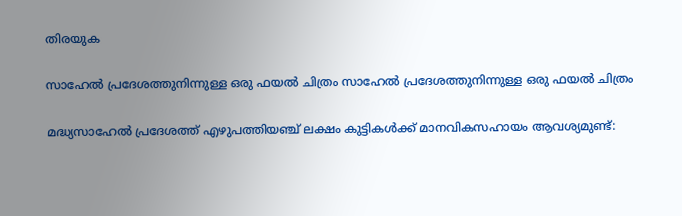തിരയുക

സാഹേൽ പ്രദേശത്തുനിന്നുള്ള ഒരു ഫയൽ ചിത്രം സാഹേൽ പ്രദേശത്തുനിന്നുള്ള ഒരു ഫയൽ ചിത്രം

മദ്ധ്യസാഹേൽ പ്രദേശത്ത് എഴുപത്തിയഞ്ച് ലക്ഷം കുട്ടികൾക്ക് മാനവികസഹായം ആവശ്യമുണ്ട്: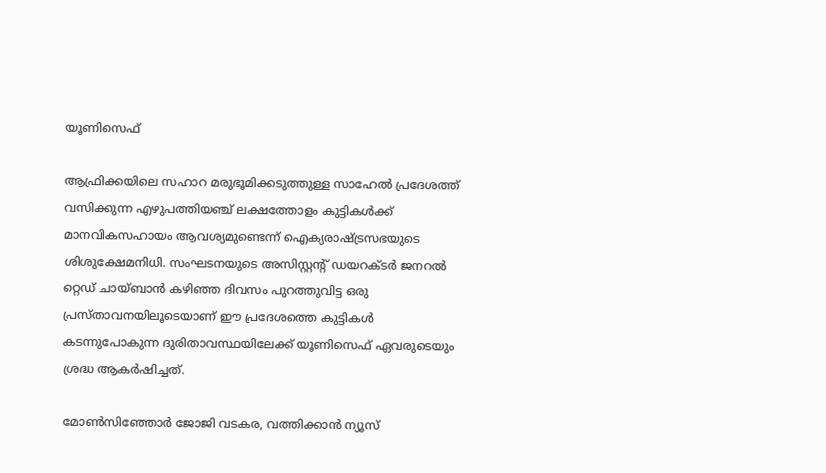യൂണിസെഫ്

ആഫ്രിക്കയിലെ സഹാറ മരുഭൂമിക്കടുത്തുള്ള സാഹേൽ പ്രദേശത്ത് വസിക്കുന്ന എഴുപത്തിയഞ്ച് ലക്ഷത്തോളം കുട്ടികൾക്ക് മാനവികസഹായം ആവശ്യമുണ്ടെന്ന് ഐക്യരാഷ്ട്രസഭയുടെ ശിശുക്ഷേമനിധി. സംഘടനയുടെ അസിസ്റ്റന്റ് ഡയറക്ടർ ജനറൽ റ്റെഡ് ചായ്ബാൻ കഴിഞ്ഞ ദിവസം പുറത്തുവിട്ട ഒരു പ്രസ്താവനയിലൂടെയാണ് ഈ പ്രദേശത്തെ കുട്ടികൾ കടന്നുപോകുന്ന ദുരിതാവസ്ഥയിലേക്ക് യൂണിസെഫ് ഏവരുടെയും ശ്രദ്ധ ആകർഷിച്ചത്.

മോൺസിഞ്ഞോർ ജോജി വടകര, വത്തിക്കാന്‍ ന്യൂസ്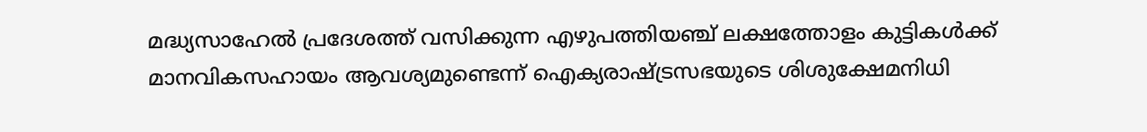മദ്ധ്യസാഹേൽ പ്രദേശത്ത് വസിക്കുന്ന എഴുപത്തിയഞ്ച് ലക്ഷത്തോളം കുട്ടികൾക്ക് മാനവികസഹായം ആവശ്യമുണ്ടെന്ന് ഐക്യരാഷ്ട്രസഭയുടെ ശിശുക്ഷേമനിധി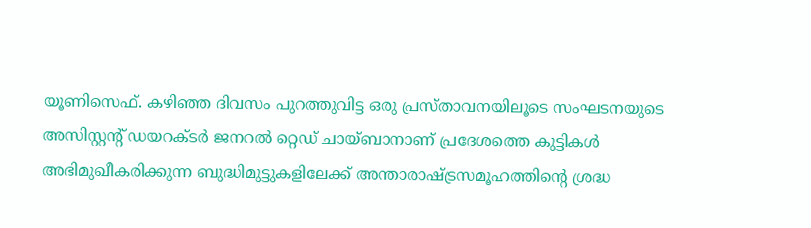യൂണിസെഫ്. കഴിഞ്ഞ ദിവസം പുറത്തുവിട്ട ഒരു പ്രസ്താവനയിലൂടെ സംഘടനയുടെ അസിസ്റ്റന്റ് ഡയറക്ടർ ജനറൽ റ്റെഡ് ചായ്ബാനാണ് പ്രദേശത്തെ കുട്ടികൾ അഭിമുഖീകരിക്കുന്ന ബുദ്ധിമുട്ടുകളിലേക്ക് അന്താരാഷ്ട്രസമൂഹത്തിന്റെ ശ്രദ്ധ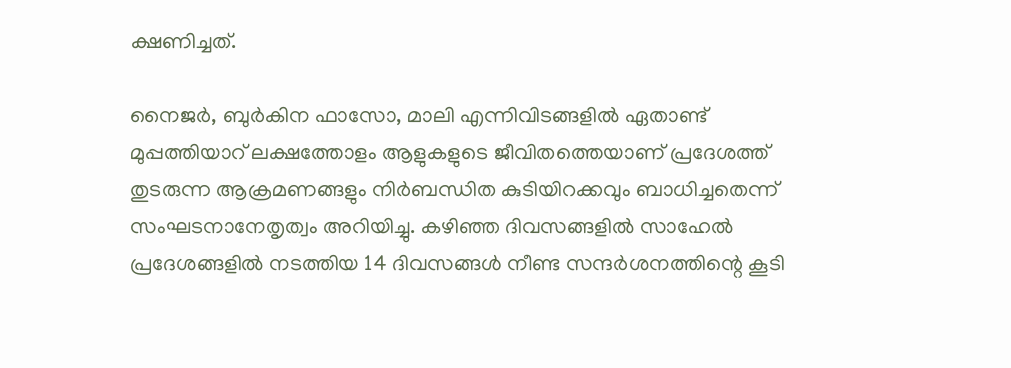ക്ഷണിച്ചത്.

നൈജർ, ബുർകിന ഫാസോ, മാലി എന്നിവിടങ്ങളിൽ ഏതാണ്ട് മുപ്പത്തിയാറ് ലക്ഷത്തോളം ആളുകളുടെ ജീവിതത്തെയാണ് പ്രദേശത്ത് തുടരുന്ന ആക്രമണങ്ങളും നിർബന്ധിത കുടിയിറക്കവും ബാധിച്ചതെന്ന് സംഘടനാനേതൃത്വം അറിയിച്ചു. കഴിഞ്ഞ ദിവസങ്ങളിൽ സാഹേൽ പ്രദേശങ്ങളിൽ നടത്തിയ 14 ദിവസങ്ങൾ നീണ്ട സന്ദർശനത്തിന്റെ കൂടി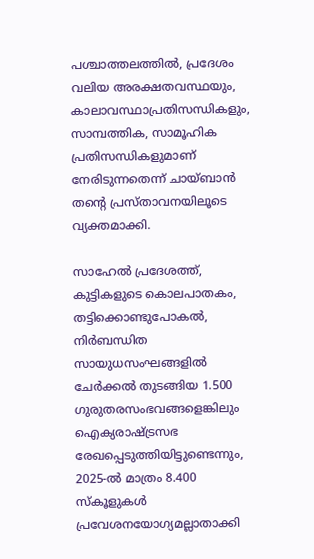പശ്ചാത്തലത്തിൽ, പ്രദേശം വലിയ അരക്ഷതവസ്ഥയും, കാലാവസ്ഥാപ്രതിസന്ധികളും, സാമ്പത്തിക, സാമൂഹിക പ്രതിസന്ധികളുമാണ് നേരിടുന്നതെന്ന് ചായ്ബാൻ തന്റെ പ്രസ്താവനയിലൂടെ വ്യക്തമാക്കി.

സാഹേൽ പ്രദേശത്ത്, കുട്ടികളുടെ കൊലപാതകം, തട്ടിക്കൊണ്ടുപോകൽ, നിർബന്ധിത സായുധസംഘങ്ങളിൽ ചേർക്കൽ തുടങ്ങിയ 1.500 ഗുരുതരസംഭവങ്ങളെങ്കിലും ഐക്യരാഷ്ട്രസഭ രേഖപ്പെടുത്തിയിട്ടുണ്ടെന്നും, 2025-ൽ മാത്രം 8.400 സ്‌കൂളുകൾ പ്രവേശനയോഗ്യമല്ലാതാക്കി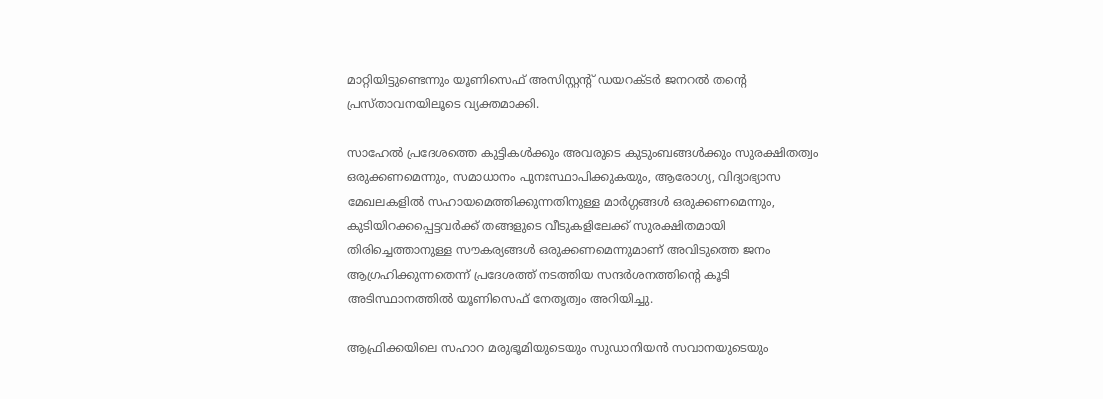മാറ്റിയിട്ടുണ്ടെന്നും യൂണിസെഫ് അസിസ്റ്റന്റ് ഡയറക്ടർ ജനറൽ തന്റെ പ്രസ്താവനയിലൂടെ വ്യക്തമാക്കി.

സാഹേൽ പ്രദേശത്തെ കുട്ടികൾക്കും അവരുടെ കുടുംബങ്ങൾക്കും സുരക്ഷിതത്വം ഒരുക്കണമെന്നും, സമാധാനം പുനഃസ്ഥാപിക്കുകയും, ആരോഗ്യ, വിദ്യാഭ്യാസ മേഖലകളിൽ സഹായമെത്തിക്കുന്നതിനുള്ള മാർഗ്ഗങ്ങൾ ഒരുക്കണമെന്നും, കുടിയിറക്കപ്പെട്ടവർക്ക് തങ്ങളുടെ വീടുകളിലേക്ക് സുരക്ഷിതമായി തിരിച്ചെത്താനുള്ള സൗകര്യങ്ങൾ ഒരുക്കണമെന്നുമാണ് അവിടുത്തെ ജനം ആഗ്രഹിക്കുന്നതെന്ന് പ്രദേശത്ത് നടത്തിയ സന്ദർശനത്തിന്റെ കൂടി അടിസ്ഥാനത്തിൽ യൂണിസെഫ് നേതൃത്വം അറിയിച്ചു.

ആഫ്രിക്കയിലെ സഹാറ മരുഭൂമിയുടെയും സുഡാനിയൻ സവാനയുടെയും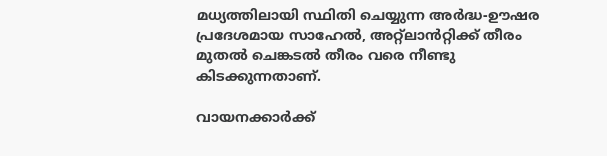മധ്യത്തിലായി സ്ഥിതി ചെയ്യുന്ന അർദ്ധ-ഊഷര പ്രദേശമായ സാഹേൽ, അറ്റ്‌ലാൻറ്റിക്ക് തീരം മുതൽ ചെങ്കടൽ തീരം വരെ നീണ്ടു കിടക്കുന്നതാണ്.

വായനക്കാർക്ക്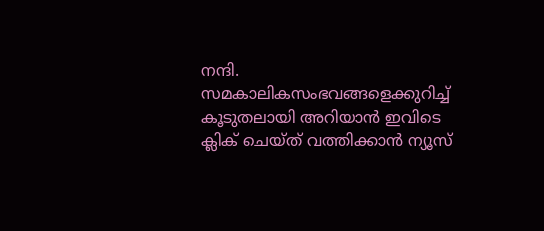നന്ദി. സമകാലികസംഭവങ്ങളെക്കുറിച്ച് കൂടുതലായി അറിയാൻ ഇവിടെ ക്ലിക് ചെയ്‌ത്‌ വത്തിക്കാൻ ന്യൂസ്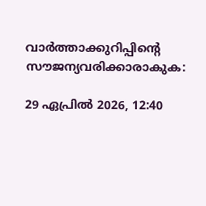വാർത്താക്കുറിപ്പിന്റെ സൗജന്യവരിക്കാരാകുക:

29 ഏപ്രിൽ 2026, 12:40